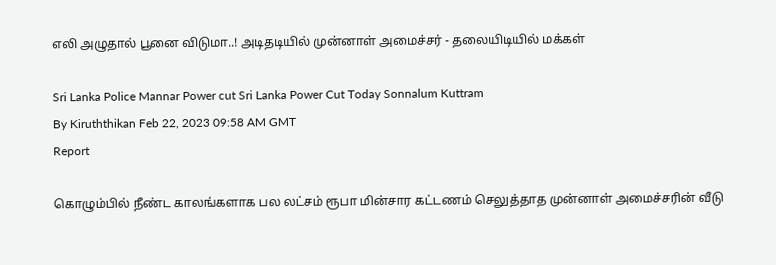எலி அழுதால் பூனை விடுமா..! அடிதடியில் முன்னாள் அமைச்சர் - தலையிடியில் மக்கள்

Sri Lanka Police Mannar Power cut Sri Lanka Power Cut Today Sonnalum Kuttram
By Kiruththikan Feb 22, 2023 09:58 AM GMT
Report

கொழும்பில் நீண்ட காலங்களாக பல லட்சம் ரூபா மின்சார கட்டணம் செலுத்தாத முன்னாள் அமைச்சரின் வீடு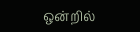ஒன்றில்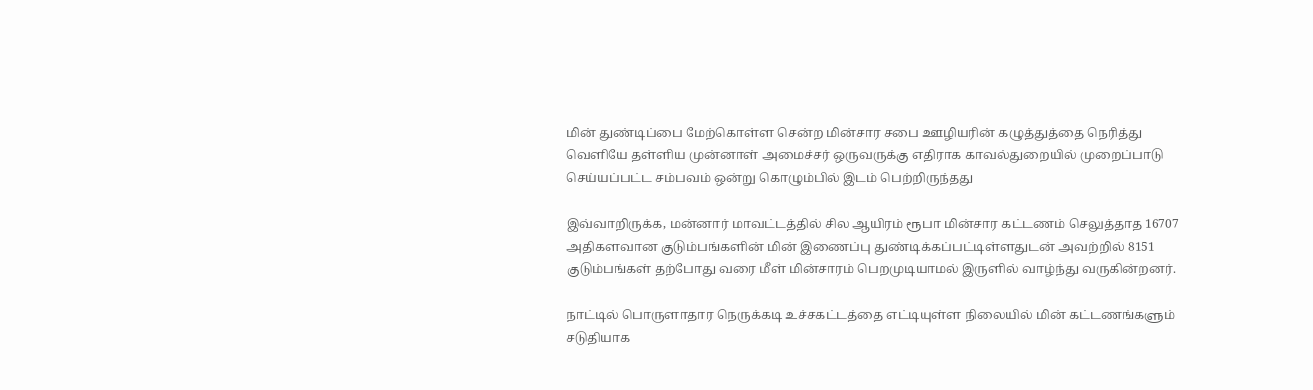மின் துண்டிப்பை மேற்கொள்ள சென்ற மின்சார சபை ஊழியரின் கழுத்துத்தை நெரித்து வெளியே தள்ளிய முன்னாள் அமைச்சர் ஒருவருக்கு எதிராக காவல்துறையில் முறைப்பாடு செய்யப்பட்ட சம்பவம் ஒன்று கொழும்பில் இடம் பெற்றிருந்தது

இவ்வாறிருக்க, மன்னார் மாவட்டத்தில் சில ஆயிரம் ரூபா மின்சார கட்டணம் செலுத்தாத 16707 அதிகளவான குடும்பங்களின் மின் இணைப்பு துண்டிக்கப்பட்டிள்ளதுடன் அவற்றில் 8151 குடும்பங்கள் தற்போது வரை மீள் மின்சாரம் பெறமுடியாமல் இருளில் வாழ்ந்து வருகின்றனர்.

நாட்டில் பொருளாதார நெருக்கடி உச்சகட்டத்தை எட்டியுள்ள நிலையில் மின் கட்டணங்களும் சடுதியாக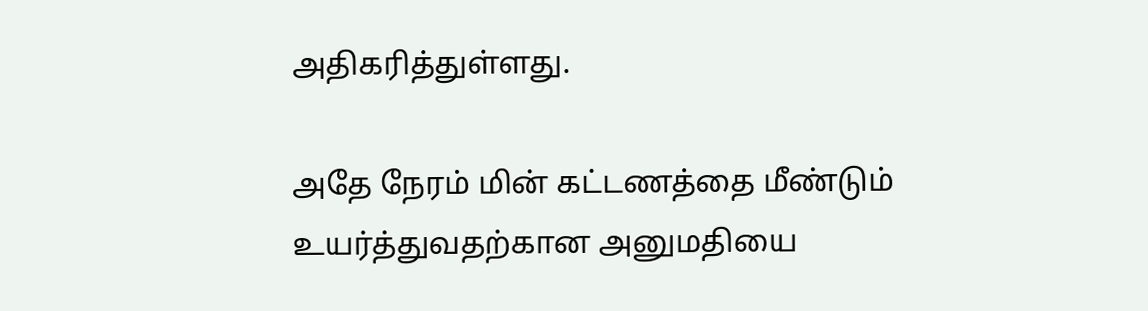அதிகரித்துள்ளது.

அதே நேரம் மின் கட்டணத்தை மீண்டும் உயர்த்துவதற்கான அனுமதியை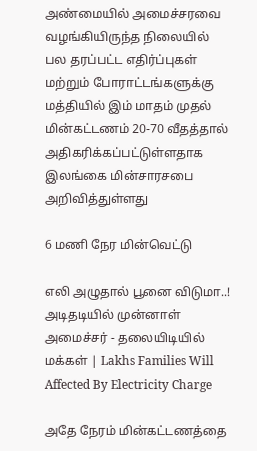அண்மையில் அமைச்சரவை வழங்கியிருந்த நிலையில் பல தரப்பட்ட எதிர்ப்புகள் மற்றும் போராட்டங்களுக்கு மத்தியில் இம் மாதம் முதல் மின்கட்டணம் 20-70 வீதத்தால் அதிகரிக்கப்பட்டுள்ளதாக இலங்கை மின்சாரசபை அறிவித்துள்ளது

6 மணி நேர மின்வெட்டு

எலி அழுதால் பூனை விடுமா..! அடிதடியில் முன்னாள் அமைச்சர் - தலையிடியில் மக்கள் | Lakhs Families Will Affected By Electricity Charge

அதே நேரம் மின்கட்டணத்தை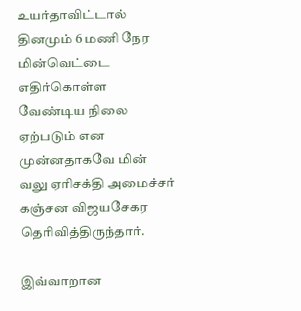உயர்தாவிட்டால் தினமும் 6 மணி நேர மின்வெட்டை எதிர்கொள்ள வேண்டிய நிலை ஏற்படும் என முன்னதாகவே மின் வலு ஏரிசக்தி அமைச்சர் கஞ்சன விஜயசேகர தெரிவித்திருந்தார்.

இவ்வாறான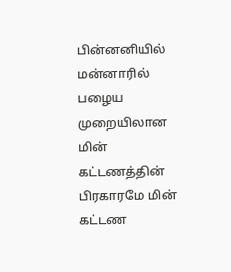பின்னனியில் மன்னாரில் பழைய முறையிலான மின் கட்டணத்தின் பிரகாரமே மின் கட்டண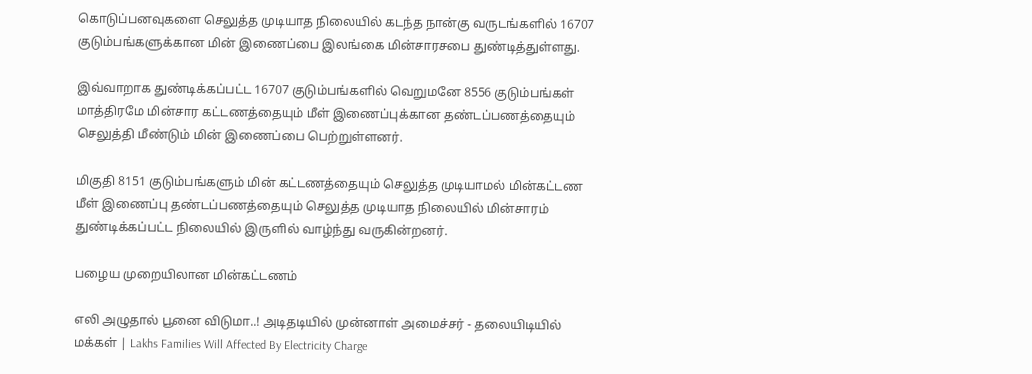கொடுப்பனவுகளை செலுத்த முடியாத நிலையில் கடந்த நான்கு வருடங்களில் 16707 குடும்பங்களுக்கான மின் இணைப்பை இலங்கை மின்சாரசபை துண்டித்துள்ளது.

இவ்வாறாக துண்டிக்கப்பட்ட 16707 குடும்பங்களில் வெறுமனே 8556 குடும்பங்கள் மாத்திரமே மின்சார கட்டணத்தையும் மீள் இணைப்புக்கான தண்டப்பணத்தையும் செலுத்தி மீண்டும் மின் இணைப்பை பெற்றுள்ளனர்.

மிகுதி 8151 குடும்பங்களும் மின் கட்டணத்தையும் செலுத்த முடியாமல் மின்கட்டண மீள் இணைப்பு தண்டப்பணத்தையும் செலுத்த முடியாத நிலையில் மின்சாரம் துண்டிக்கப்பட்ட நிலையில் இருளில் வாழ்ந்து வருகின்றனர்.

பழைய முறையிலான மின்கட்டணம்

எலி அழுதால் பூனை விடுமா..! அடிதடியில் முன்னாள் அமைச்சர் - தலையிடியில் மக்கள் | Lakhs Families Will Affected By Electricity Charge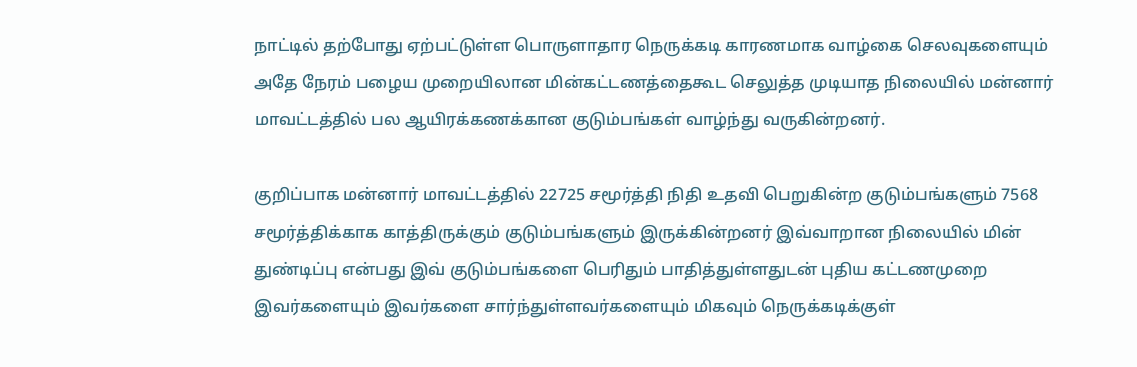நாட்டில் தற்போது ஏற்பட்டுள்ள பொருளாதார நெருக்கடி காரணமாக வாழ்கை செலவுகளையும் அதே நேரம் பழைய முறையிலான மின்கட்டணத்தைகூட செலுத்த முடியாத நிலையில் மன்னார் மாவட்டத்தில் பல ஆயிரக்கணக்கான குடும்பங்கள் வாழ்ந்து வருகின்றனர்.

குறிப்பாக மன்னார் மாவட்டத்தில் 22725 சமூர்த்தி நிதி உதவி பெறுகின்ற குடும்பங்களும் 7568 சமூர்த்திக்காக காத்திருக்கும் குடும்பங்களும் இருக்கின்றனர் இவ்வாறான நிலையில் மின் துண்டிப்பு என்பது இவ் குடும்பங்களை பெரிதும் பாதித்துள்ளதுடன் புதிய கட்டணமுறை இவர்களையும் இவர்களை சார்ந்துள்ளவர்களையும் மிகவும் நெருக்கடிக்குள்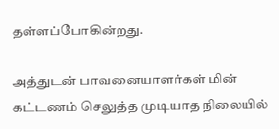தள்ளப்போகின்றது.

அத்துடன் பாவனையாளர்கள் மின் கட்டணம் செலுத்த முடியாத நிலையில்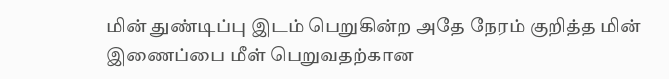மின் துண்டிப்பு இடம் பெறுகின்ற அதே நேரம் குறித்த மின் இணைப்பை மீள் பெறுவதற்கான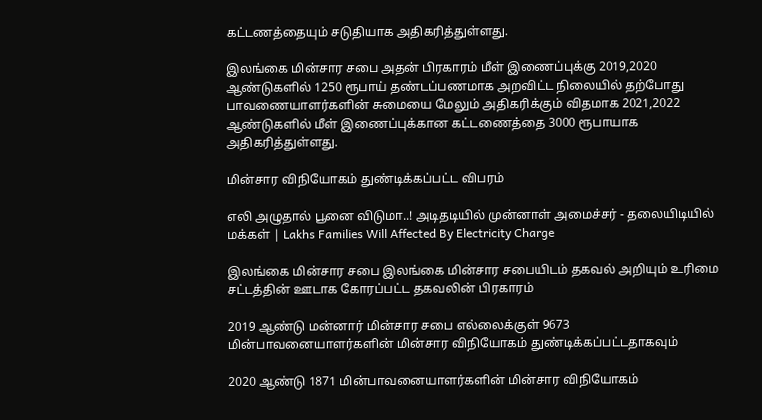கட்டணத்தையும் சடுதியாக அதிகரித்துள்ளது.

இலங்கை மின்சார சபை அதன் பிரகாரம் மீள் இணைப்புக்கு 2019,2020 ஆண்டுகளில் 1250 ரூபாய் தண்டப்பணமாக அறவிட்ட நிலையில் தற்போது பாவணையாளர்களின் சுமையை மேலும் அதிகரிக்கும் விதமாக 2021,2022 ஆண்டுகளில் மீள் இணைப்புக்கான கட்டணைத்தை 3000 ரூபாயாக அதிகரித்துள்ளது.

மின்சார விநியோகம் துண்டிக்கப்பட்ட விபரம்

எலி அழுதால் பூனை விடுமா..! அடிதடியில் முன்னாள் அமைச்சர் - தலையிடியில் மக்கள் | Lakhs Families Will Affected By Electricity Charge

இலங்கை மின்சார சபை இலங்கை மின்சார சபையிடம் தகவல் அறியும் உரிமை சட்டத்தின் ஊடாக கோரப்பட்ட தகவலின் பிரகாரம்

2019 ஆண்டு மன்னார் மின்சார சபை எல்லைக்குள் 9673 மின்பாவனையாளர்களின் மின்சார விநியோகம் துண்டிக்கப்பட்டதாகவும்

2020 ஆண்டு 1871 மின்பாவனையாளர்களின் மின்சார விநியோகம்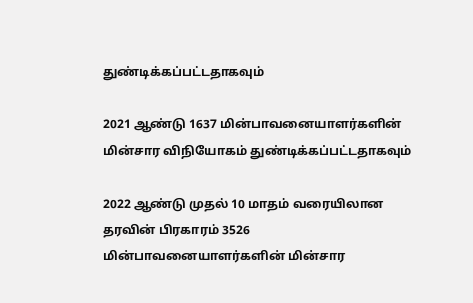துண்டிக்கப்பட்டதாகவும்

2021 ஆண்டு 1637 மின்பாவனையாளர்களின் மின்சார விநியோகம் துண்டிக்கப்பட்டதாகவும்

2022 ஆண்டு முதல் 10 மாதம் வரையிலான தரவின் பிரகாரம் 3526 மின்பாவனையாளர்களின் மின்சார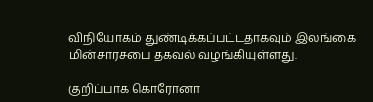விநியோகம் துண்டிக்கப்பட்டதாகவும் இலங்கை மின்சாரசபை தகவல் வழங்கியுள்ளது.

குறிப்பாக கொரோனா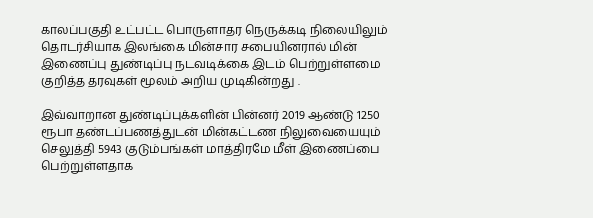காலப்பகுதி உட்பட்ட பொருளாதர நெருக்கடி நிலையிலும் தொடர்சியாக இலங்கை மின்சார சபையினரால் மின் இணைப்பு துண்டிப்பு நடவடிக்கை இடம் பெற்றுள்ளமை குறித்த தரவுகள் மூலம் அறிய முடிகின்றது .

இவ்வாறான துண்டிப்புக்களின் பின்னர் 2019 ஆண்டு 1250 ரூபா தண்டப்பணத்துடன் மின்கட்டண நிலுவையையும் செலுத்தி 5943 குடும்பங்கள் மாத்திரமே மீள் இணைப்பை பெற்றுள்ளதாக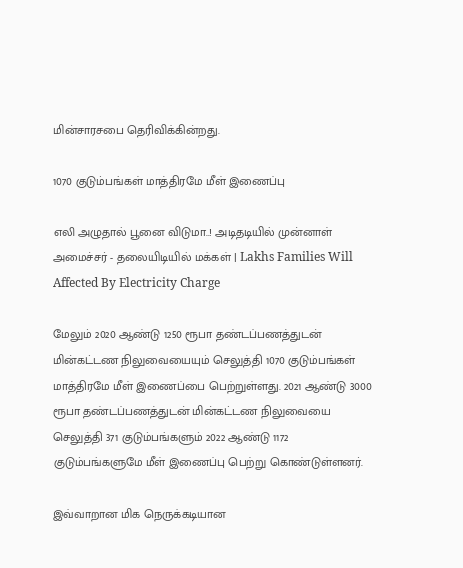மின்சாரசபை தெரிவிக்கின்றது.

1070 குடும்பங்கள் மாத்திரமே மீள் இணைப்பு

எலி அழுதால் பூனை விடுமா..! அடிதடியில் முன்னாள் அமைச்சர் - தலையிடியில் மக்கள் | Lakhs Families Will Affected By Electricity Charge

மேலும் 2020 ஆண்டு 1250 ரூபா தண்டப்பணத்துடன் மின்கட்டண நிலுவையையும் செலுத்தி 1070 குடும்பங்கள் மாத்திரமே மீள் இணைப்பை பெற்றுள்ளது. 2021 ஆண்டு 3000 ரூபா தண்டப்பணத்துடன் மின்கட்டண நிலுவையை செலுத்தி 371 குடும்பங்களும் 2022 ஆண்டு 1172 குடும்பங்களுமே மீள் இணைப்பு பெற்று கொண்டுள்ளனர்.

இவ்வாறான மிக நெருக்கடியான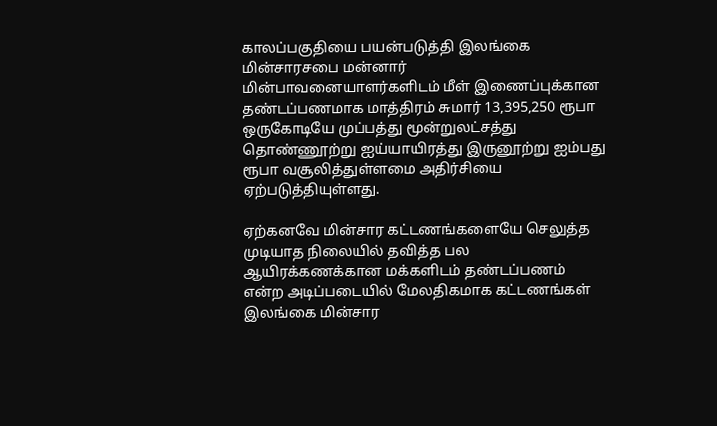காலப்பகுதியை பயன்படுத்தி இலங்கை மின்சாரசபை மன்னார் மின்பாவனையாளர்களிடம் மீள் இணைப்புக்கான தண்டப்பணமாக மாத்திரம் சுமார் 13,395,250 ரூபா ஒருகோடியே முப்பத்து மூன்றுலட்சத்து தொண்ணூற்று ஐய்யாயிரத்து இருனூற்று ஐம்பது ரூபா வசூலித்துள்ளமை அதிர்சியை ஏற்படுத்தியுள்ளது.

ஏற்கனவே மின்சார கட்டணங்களையே செலுத்த முடியாத நிலையில் தவித்த பல ஆயிரக்கணக்கான மக்களிடம் தண்டப்பணம் என்ற அடிப்படையில் மேலதிகமாக கட்டணங்கள் இலங்கை மின்சார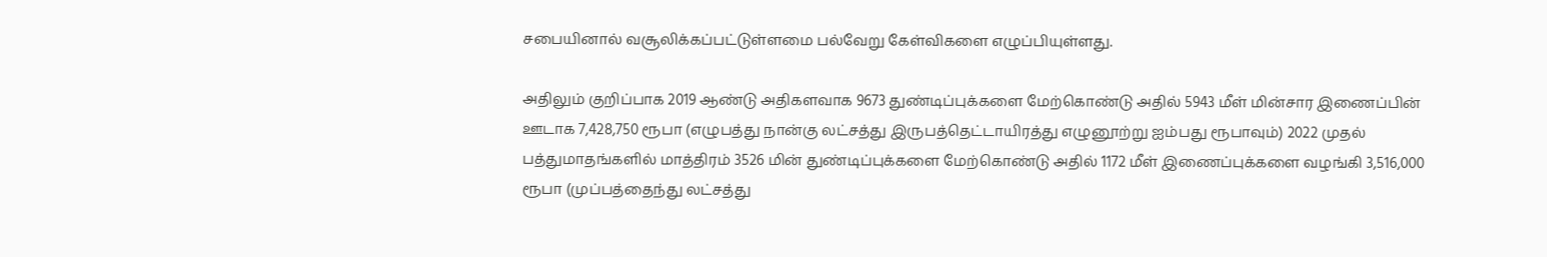சபையினால் வசூலிக்கப்பட்டுள்ளமை பல்வேறு கேள்விகளை எழுப்பியுள்ளது.

அதிலும் குறிப்பாக 2019 ஆண்டு அதிகளவாக 9673 துண்டிப்புக்களை மேற்கொண்டு அதில் 5943 மீள் மின்சார இணைப்பின் ஊடாக 7,428,750 ரூபா (எழுபத்து நான்கு லட்சத்து இருபத்தெட்டாயிரத்து எழுனூற்று ஐம்பது ரூபாவும்) 2022 முதல் பத்துமாதங்களில் மாத்திரம் 3526 மின் துண்டிப்புக்களை மேற்கொண்டு அதில் 1172 மீள் இணைப்புக்களை வழங்கி 3,516,000 ரூபா (முப்பத்தைந்து லட்சத்து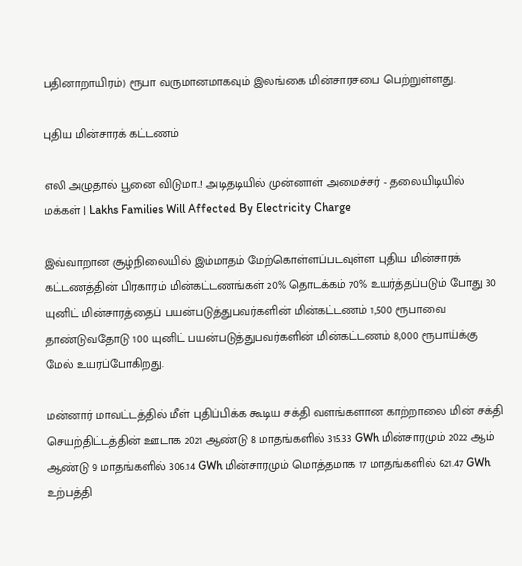பதினாறாயிரம்) ரூபா வருமானமாகவும் இலங்கை மின்சாரசபை பெற்றுள்ளது.

புதிய மின்சாரக் கட்டணம்

எலி அழுதால் பூனை விடுமா..! அடிதடியில் முன்னாள் அமைச்சர் - தலையிடியில் மக்கள் | Lakhs Families Will Affected By Electricity Charge

இவ்வாறான சூழ்நிலையில் இம்மாதம் மேற்கொள்ளப்படவுள்ள புதிய மின்சாரக் கட்டணத்தின் பிரகாரம் மின்கட்டணங்கள் 20% தொடக்கம் 70% உயர்த்தப்படும் போது 30 யுனிட் மின்சாரத்தைப் பயன்படுத்துபவர்களின் மின்கட்டணம் 1,500 ரூபாவை தாண்டுவதோடு 100 யுனிட் பயன்படுத்துபவர்களின் மின்கட்டணம் 8,000 ரூபாய்க்கு மேல் உயரப்போகிறது.

மன்னார் மாவட்டத்தில் மீள் புதிப்பிக்க கூடிய சக்தி வளங்களான காற்றாலை மின் சக்தி செயற்திட்டத்தின் ஊடாக 2021 ஆண்டு 8 மாதங்களில் 315.33 GWh மின்சாரமும் 2022 ஆம் ஆண்டு 9 மாதங்களில் 306.14 GWh மின்சாரமும் மொத்தமாக 17 மாதங்களில் 621.47 GWh உற்பத்தி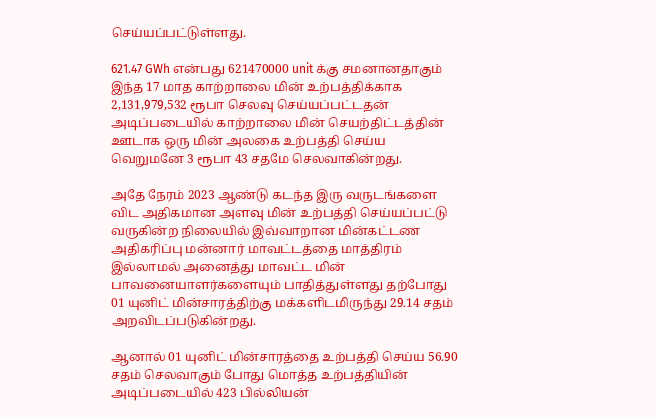செய்யப்பட்டுள்ளது.

621.47 GWh என்பது 621470000 unit க்கு சமனானதாகும் இந்த 17 மாத காற்றாலை மின் உற்பத்திக்காக 2,131,979,532 ரூபா செலவு செய்யப்பட்டதன் அடிப்படையில் காற்றாலை மின் செயற்திட்டத்தின் ஊடாக ஒரு மின் அலகை உற்பத்தி செய்ய வெறுமனே 3 ரூபா 43 சதமே செலவாகின்றது.

அதே நேரம் 2023 ஆண்டு கடந்த இரு வருடங்களை விட அதிகமான அளவு மின் உற்பத்தி செய்யப்பட்டு வருகின்ற நிலையில் இவ்வாறான மின்கட்டண அதிகரிப்பு மன்னார் மாவட்டத்தை மாத்திரம் இல்லாமல் அனைத்து மாவட்ட மின் பாவனையாளர்களையும் பாதித்துள்ளது தற்போது 01 யுனிட் மின்சாரத்திற்கு மக்களிடமிருந்து 29.14 சதம் அறவிடப்படுகின்றது.

ஆனால் 01 யுனிட் மின்சாரத்தை உற்பத்தி செய்ய 56.90 சதம் செலவாகும் போது மொத்த உற்பத்தியின் அடிப்படையில் 423 பில்லியன்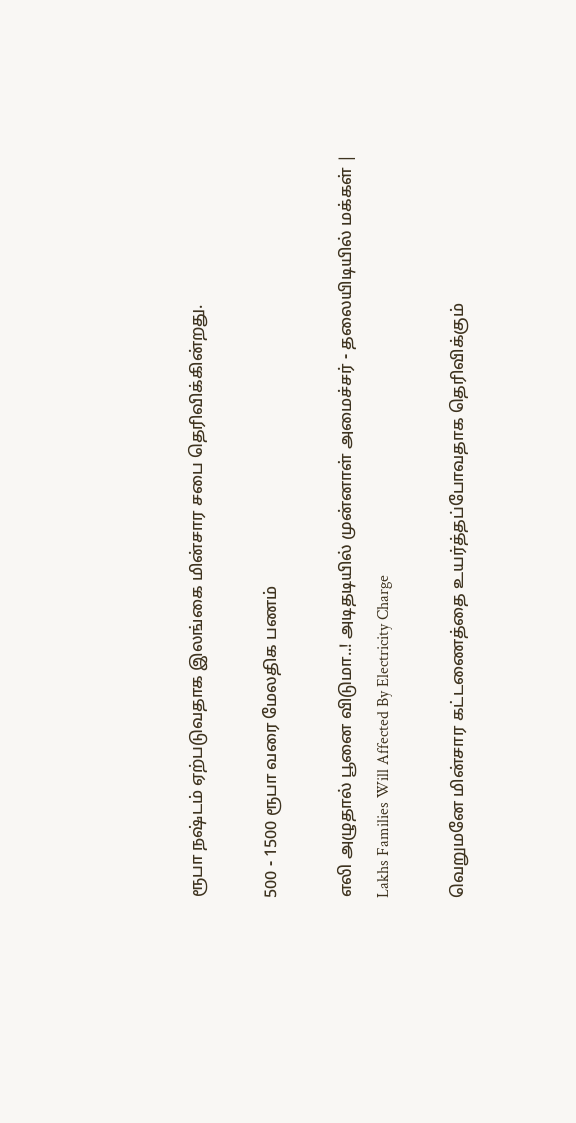ரூபா நஷ்டம் ஏற்படுவதாக இலங்கை மின்சார சபை தெரிவிக்கின்றது.

500 - 1500 ரூபா வரை மேலதிக பணம்

எலி அழுதால் பூனை விடுமா..! அடிதடியில் முன்னாள் அமைச்சர் - தலையிடியில் மக்கள் | Lakhs Families Will Affected By Electricity Charge

வெறுமனே மின்சார கட்டணைத்தை உயர்த்தப்போவதாக தெரிவிக்கும்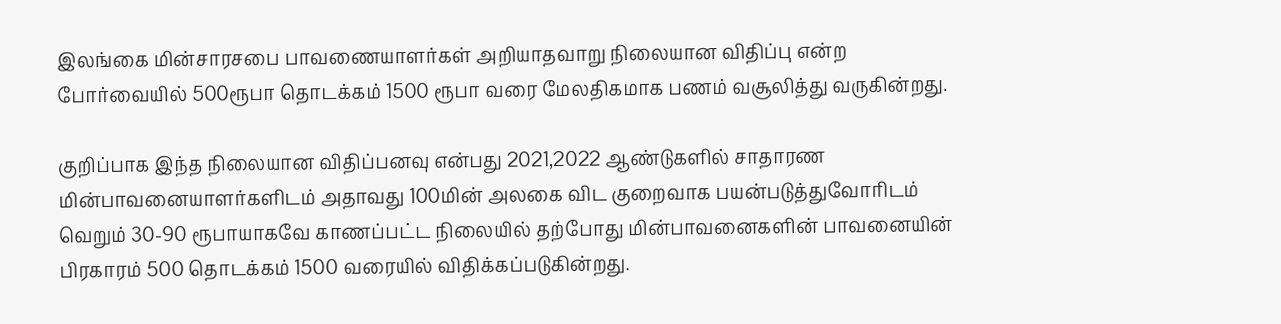இலங்கை மின்சாரசபை பாவணையாளர்கள் அறியாதவாறு நிலையான விதிப்பு என்ற போர்வையில் 500ரூபா தொடக்கம் 1500 ரூபா வரை மேலதிகமாக பணம் வசூலித்து வருகின்றது.

குறிப்பாக இந்த நிலையான விதிப்பனவு என்பது 2021,2022 ஆண்டுகளில் சாதாரண மின்பாவனையாளர்களிடம் அதாவது 100மின் அலகை விட குறைவாக பயன்படுத்துவோரிடம் வெறும் 30-90 ரூபாயாகவே காணப்பட்ட நிலையில் தற்போது மின்பாவனைகளின் பாவனையின் பிரகாரம் 500 தொடக்கம் 1500 வரையில் விதிக்கப்படுகின்றது.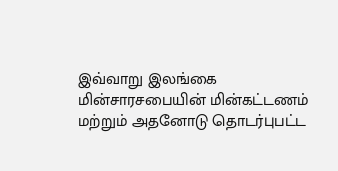இவ்வாறு இலங்கை மின்சாரசபையின் மின்கட்டணம் மற்றும் அதனோடு தொடர்புபட்ட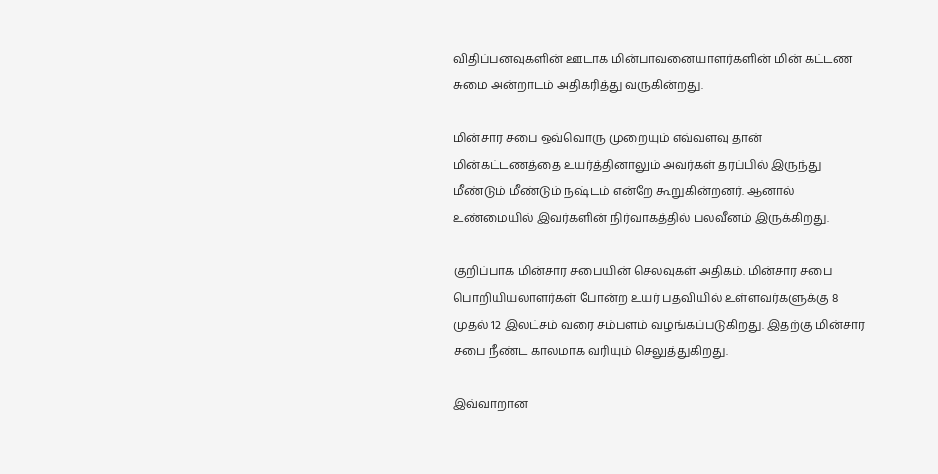விதிப்பனவுகளின் ஊடாக மின்பாவனையாளர்களின் மின் கட்டண சுமை அன்றாடம் அதிகரித்து வருகின்றது.

மின்சார சபை ஒவ்வொரு முறையும் எவ்வளவு தான் மின்கட்டணத்தை உயர்த்தினாலும் அவர்கள் தரப்பில் இருந்து மீண்டும் மீண்டும் நஷ்டம் என்றே கூறுகின்றனர். ஆனால் உண்மையில் இவர்களின் நிர்வாகத்தில் பலவீனம் இருக்கிறது.

குறிப்பாக மின்சார சபையின் செலவுகள் அதிகம். மின்சார சபை பொறியியலாளர்கள் போன்ற உயர் பதவியில் உள்ளவர்களுக்கு 8 முதல் 12 இலட்சம் வரை சம்பளம் வழங்கப்படுகிறது. இதற்கு மின்சார சபை நீண்ட காலமாக வரியும் செலுத்துகிறது.

இவ்வாறான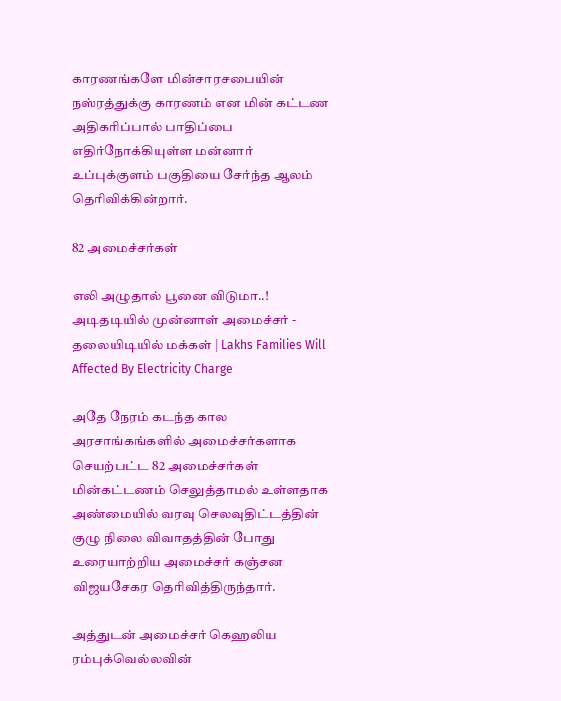காரணங்களே மின்சாரசபையின் நஸ்ரத்துக்கு காரணம் என மின் கட்டண அதிகரிப்பால் பாதிப்பை எதிர்நோக்கியுள்ள மன்னார் உப்புக்குளம் பகுதியை சேர்ந்த ஆலம் தெரிவிக்கின்றார்.

82 அமைச்சர்கள்

எலி அழுதால் பூனை விடுமா..! அடிதடியில் முன்னாள் அமைச்சர் - தலையிடியில் மக்கள் | Lakhs Families Will Affected By Electricity Charge

அதே நேரம் கடந்த கால அரசாங்கங்களில் அமைச்சர்களாக செயற்பட்ட 82 அமைச்சர்கள் மின்கட்டணம் செலுத்தாமல் உள்ளதாக அண்மையில் வரவு செலவுதிட்டத்தின் குழு நிலை விவாதத்தின் போது உரையாற்றிய அமைச்சர் கஞ்சன விஜயசேகர தெரிவித்திருந்தார்.

அத்துடன் அமைச்சர் கெஹலிய ரம்புக்வெல்லவின்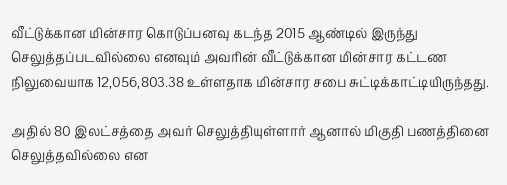வீட்டுக்கான மின்சார கொடுப்பனவு கடந்த 2015 ஆண்டில் இருந்து செலுத்தப்படவில்லை எனவும் அவரின் வீட்டுக்கான மின்சார கட்டண நிலுவையாக 12,056,803.38 உள்ளதாக மின்சார சபை சுட்டிக்காட்டியிருந்தது.

அதில் 80 இலட்சத்தை அவர் செலுத்தியுள்ளார் ஆனால் மிகுதி பணத்தினை செலுத்தவில்லை என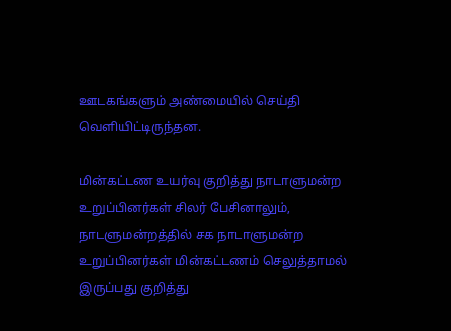ஊடகங்களும் அண்மையில் செய்தி வெளியிட்டிருந்தன.

மின்கட்டண உயர்வு குறித்து நாடாளுமன்ற உறுப்பினர்கள் சிலர் பேசினாலும், நாடளுமன்றத்தில் சக நாடாளுமன்ற உறுப்பினர்கள் மின்கட்டணம் செலுத்தாமல் இருப்பது குறித்து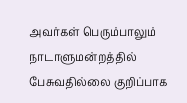அவர்கள் பெரும்பாலும் நாடாளுமன்றத்தில் பேசுவதில்லை குறிப்பாக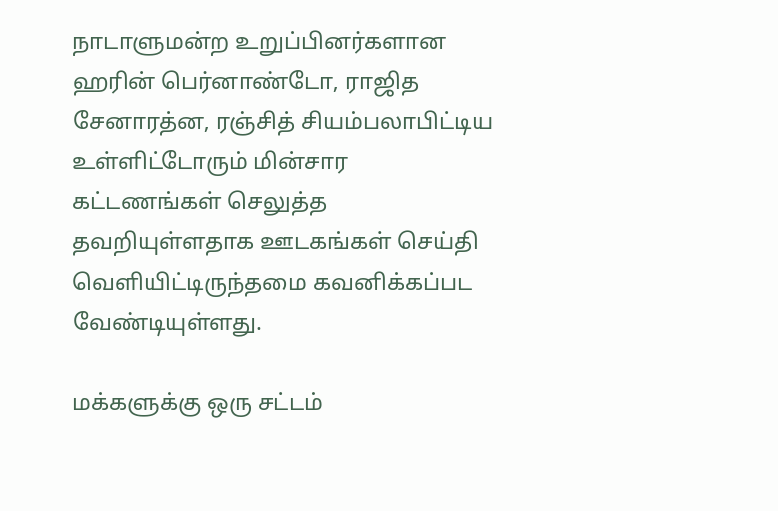நாடாளுமன்ற உறுப்பினர்களான ஹரின் பெர்னாண்டோ, ராஜித சேனாரத்ன, ரஞ்சித் சியம்பலாபிட்டிய உள்ளிட்டோரும் மின்சார கட்டணங்கள் செலுத்த தவறியுள்ளதாக ஊடகங்கள் செய்தி வெளியிட்டிருந்தமை கவனிக்கப்பட வேண்டியுள்ளது.

மக்களுக்கு ஒரு சட்டம்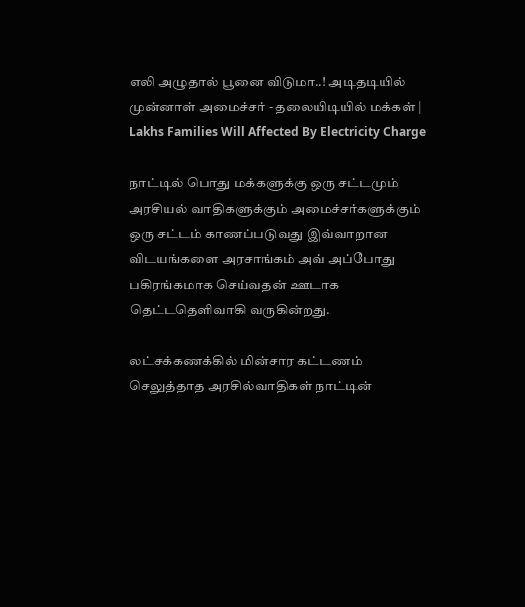எலி அழுதால் பூனை விடுமா..! அடிதடியில் முன்னாள் அமைச்சர் - தலையிடியில் மக்கள் | Lakhs Families Will Affected By Electricity Charge

நாட்டில் பொது மக்களுக்கு ஒரு சட்டமும் அரசியல் வாதிகளுக்கும் அமைச்சர்களுக்கும் ஒரு சட்டம் காணப்படுவது இவ்வாறான விடயங்களை அரசாங்கம் அவ் அப்போது பகிரங்கமாக செய்வதன் ஊடாக தெட்டதெளிவாகி வருகின்றது.

லட்சக்கணக்கில் மின்சார கட்டணம் செலுத்தாத அரசில்வாதிகள் நாட்டின்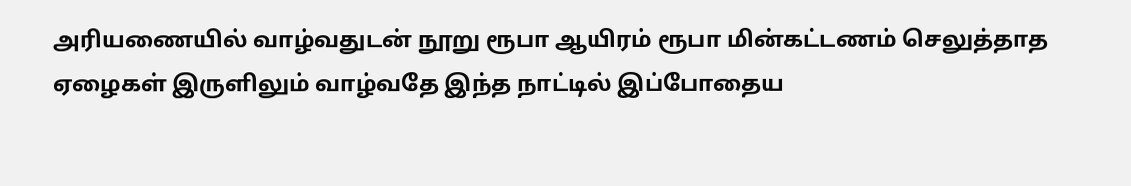அரியணையில் வாழ்வதுடன் நூறு ரூபா ஆயிரம் ரூபா மின்கட்டணம் செலுத்தாத ஏழைகள் இருளிலும் வாழ்வதே இந்த நாட்டில் இப்போதைய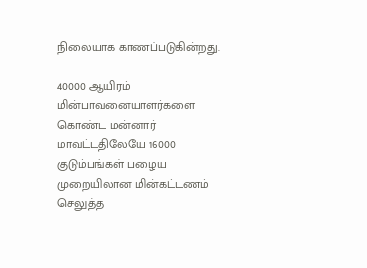நிலையாக காணப்படுகின்றது.

40000 ஆயிரம் மின்பாவனையாளர்களை கொண்ட மன்னார் மாவட்டதிலேயே 16000 குடும்பங்கள் பழைய முறையிலான மின்கட்டணம் செலுத்த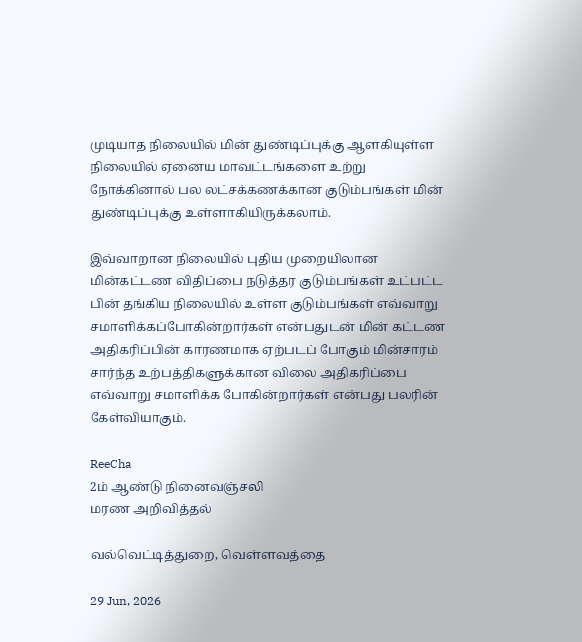முடியாத நிலையில் மின் துண்டிப்புக்கு ஆளகியுள்ள நிலையில் ஏனைய மாவட்டங்களை உற்று நோக்கினால் பல லட்சக்கணக்கான குடும்பங்கள் மின் துண்டிப்புக்கு உள்ளாகியிருக்கலாம்.

இவ்வாறான நிலையில் புதிய முறையிலான மின்கட்டண விதிப்பை நடுத்தர குடும்பங்கள் உட்பட்ட பின் தங்கிய நிலையில் உள்ள குடும்பங்கள் எவ்வாறு சமாளிக்கப்போகின்றார்கள் என்பதுடன் மின் கட்டண அதிகரிப்பின் காரணமாக ஏற்படப் போகும் மின்சாரம் சார்ந்த உற்பத்திகளுக்கான விலை அதிகரிப்பை எவ்வாறு சமாளிக்க போகின்றார்கள் என்பது பலரின் கேள்வியாகும்.

ReeCha
2ம் ஆண்டு நினைவஞ்சலி
மரண அறிவித்தல்

வல்வெட்டித்துறை, வெள்ளவத்தை

29 Jun, 2026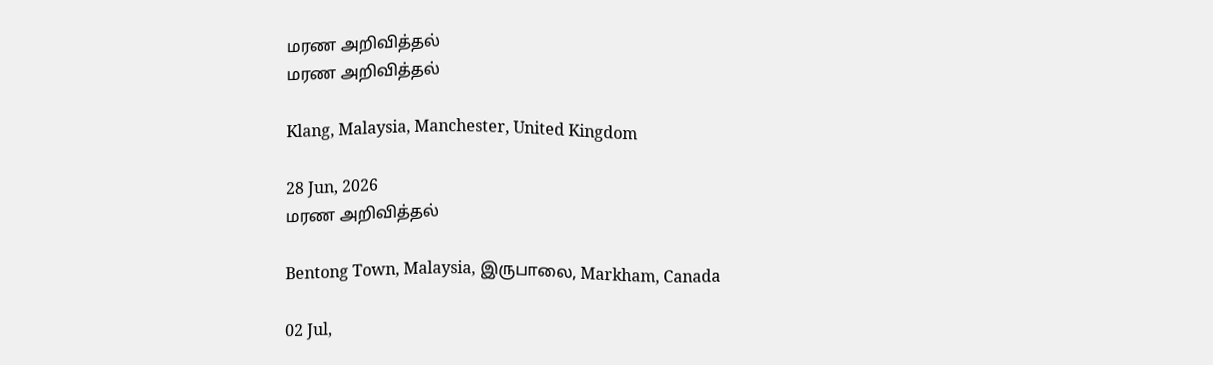மரண அறிவித்தல்
மரண அறிவித்தல்

Klang, Malaysia, Manchester, United Kingdom

28 Jun, 2026
மரண அறிவித்தல்

Bentong Town, Malaysia, இருபாலை, Markham, Canada

02 Jul,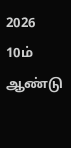2026
10ம் ஆண்டு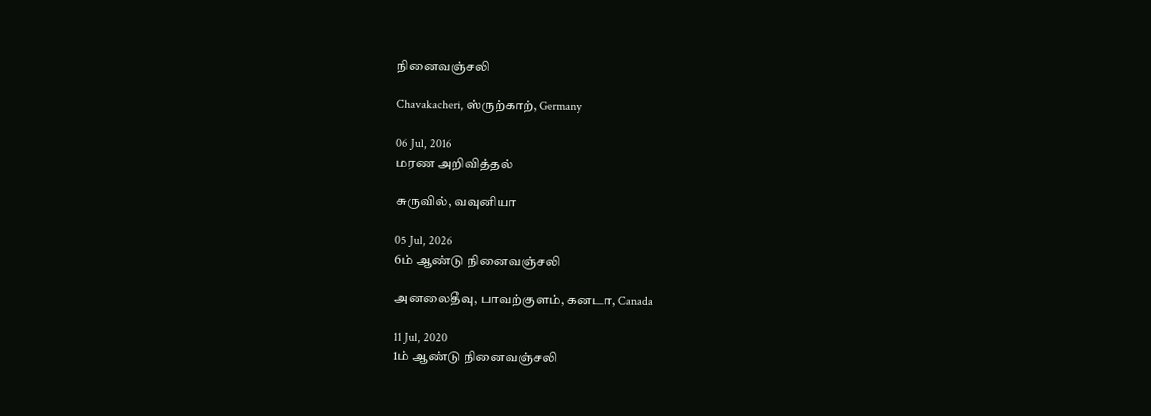நினைவஞ்சலி

Chavakacheri, ஸ்ருற்காற், Germany

06 Jul, 2016
மரண அறிவித்தல்

சுருவில், வவுனியா

05 Jul, 2026
6ம் ஆண்டு நினைவஞ்சலி

அனலைதீவு, பாவற்குளம், கனடா, Canada

11 Jul, 2020
1ம் ஆண்டு நினைவஞ்சலி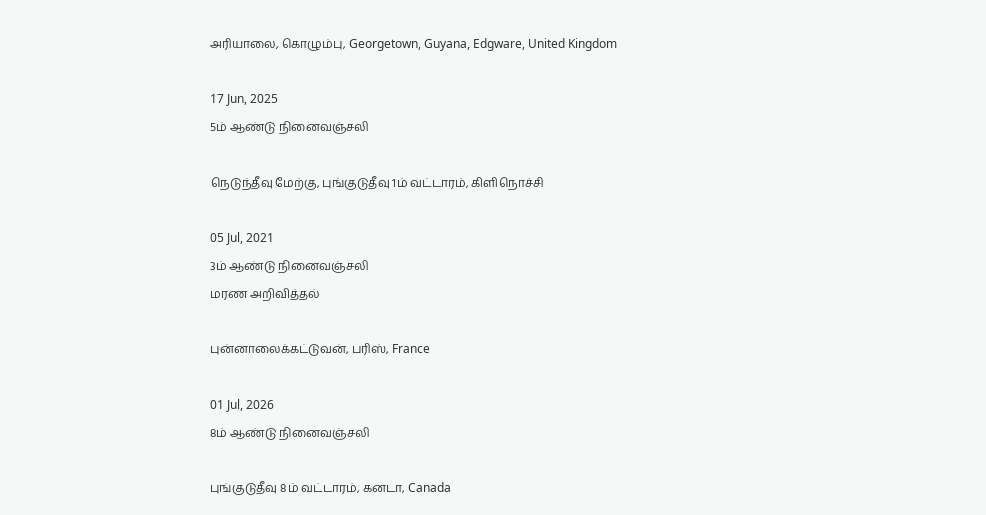அரியாலை, கொழும்பு, Georgetown, Guyana, Edgware, United Kingdom

17 Jun, 2025
5ம் ஆண்டு நினைவஞ்சலி

நெடுந்தீவு மேற்கு, புங்குடுதீவு 1ம் வட்டாரம், கிளிநொச்சி

05 Jul, 2021
3ம் ஆண்டு நினைவஞ்சலி
மரண அறிவித்தல்

புன்னாலைக்கட்டுவன், பரிஸ், France

01 Jul, 2026
8ம் ஆண்டு நினைவஞ்சலி

புங்குடுதீவு 8ம் வட்டாரம், கனடா, Canada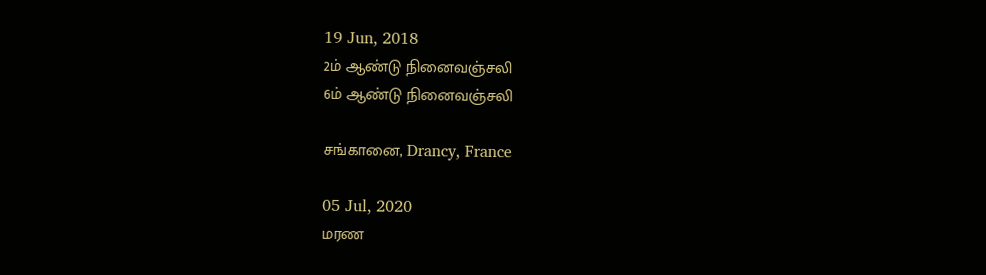19 Jun, 2018
2ம் ஆண்டு நினைவஞ்சலி
6ம் ஆண்டு நினைவஞ்சலி

சங்கானை, Drancy, France

05 Jul, 2020
மரண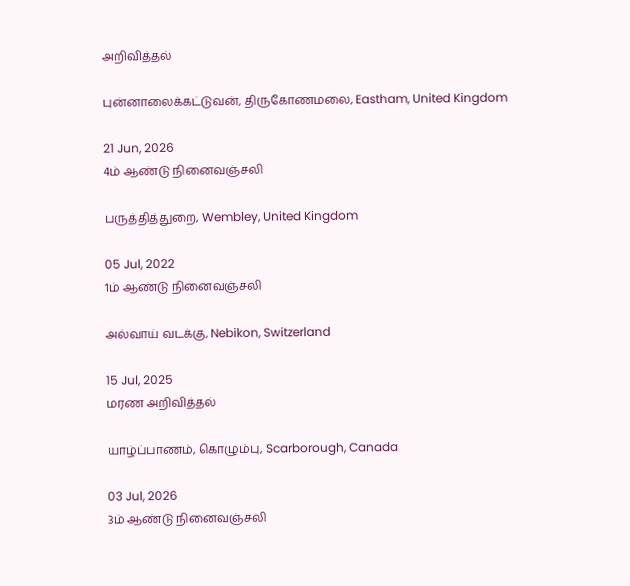அறிவித்தல்

புன்னாலைக்கட்டுவன், திருகோணமலை, Eastham, United Kingdom

21 Jun, 2026
4ம் ஆண்டு நினைவஞ்சலி

பருத்தித்துறை, Wembley, United Kingdom

05 Jul, 2022
1ம் ஆண்டு நினைவஞ்சலி

அல்வாய் வடக்கு, Nebikon, Switzerland

15 Jul, 2025
மரண அறிவித்தல்

யாழ்ப்பாணம், கொழும்பு, Scarborough, Canada

03 Jul, 2026
3ம் ஆண்டு நினைவஞ்சலி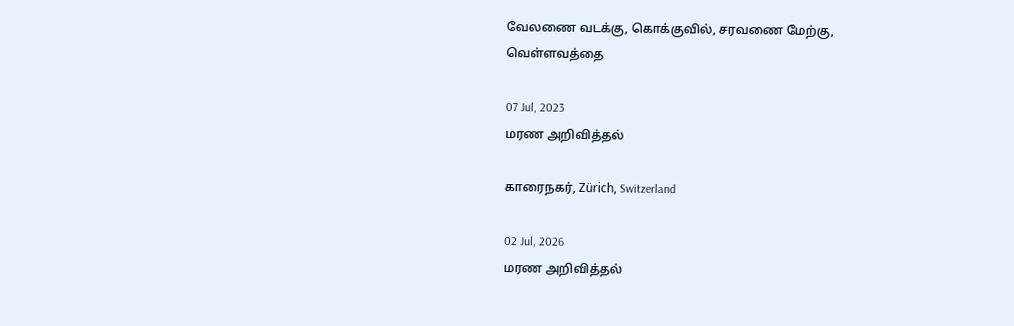வேலணை வடக்கு, கொக்குவில், சரவணை மேற்கு, வெள்ளவத்தை

07 Jul, 2023
மரண அறிவித்தல்

காரைநகர், Zürich, Switzerland

02 Jul, 2026
மரண அறிவித்தல்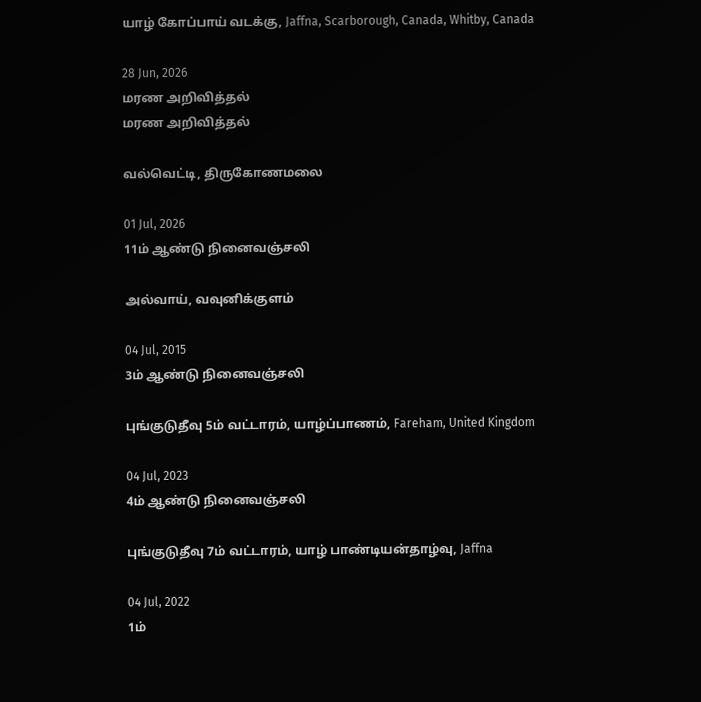யாழ் கோப்பாய் வடக்கு, Jaffna, Scarborough, Canada, Whitby, Canada

28 Jun, 2026
மரண அறிவித்தல்
மரண அறிவித்தல்

வல்வெட்டி, திருகோணமலை

01 Jul, 2026
11ம் ஆண்டு நினைவஞ்சலி

அல்வாய், வவுனிக்குளம்

04 Jul, 2015
3ம் ஆண்டு நினைவஞ்சலி

புங்குடுதீவு 5ம் வட்டாரம், யாழ்ப்பாணம், Fareham, United Kingdom

04 Jul, 2023
4ம் ஆண்டு நினைவஞ்சலி

புங்குடுதீவு 7ம் வட்டாரம், யாழ் பாண்டியன்தாழ்வு, Jaffna

04 Jul, 2022
1ம்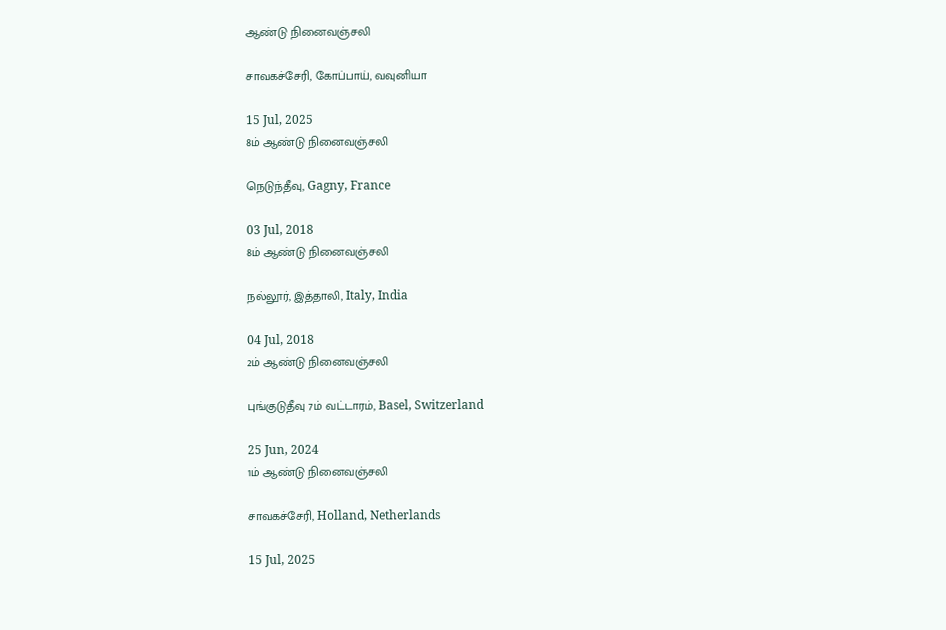ஆண்டு நினைவஞ்சலி

சாவகச்சேரி, கோப்பாய், வவுனியா

15 Jul, 2025
8ம் ஆண்டு நினைவஞ்சலி

நெடுந்தீவு, Gagny, France

03 Jul, 2018
8ம் ஆண்டு நினைவஞ்சலி

நல்லூர், இத்தாலி, Italy, India

04 Jul, 2018
2ம் ஆண்டு நினைவஞ்சலி

புங்குடுதீவு 7ம் வட்டாரம், Basel, Switzerland

25 Jun, 2024
1ம் ஆண்டு நினைவஞ்சலி

சாவகச்சேரி, Holland, Netherlands

15 Jul, 2025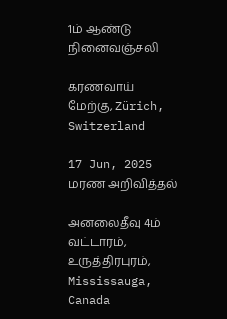1ம் ஆண்டு நினைவஞ்சலி

கரணவாய் மேற்கு, Zürich, Switzerland

17 Jun, 2025
மரண அறிவித்தல்

அனலைதீவு 4ம் வட்டாரம், உருத்திரபுரம், Mississauga, Canada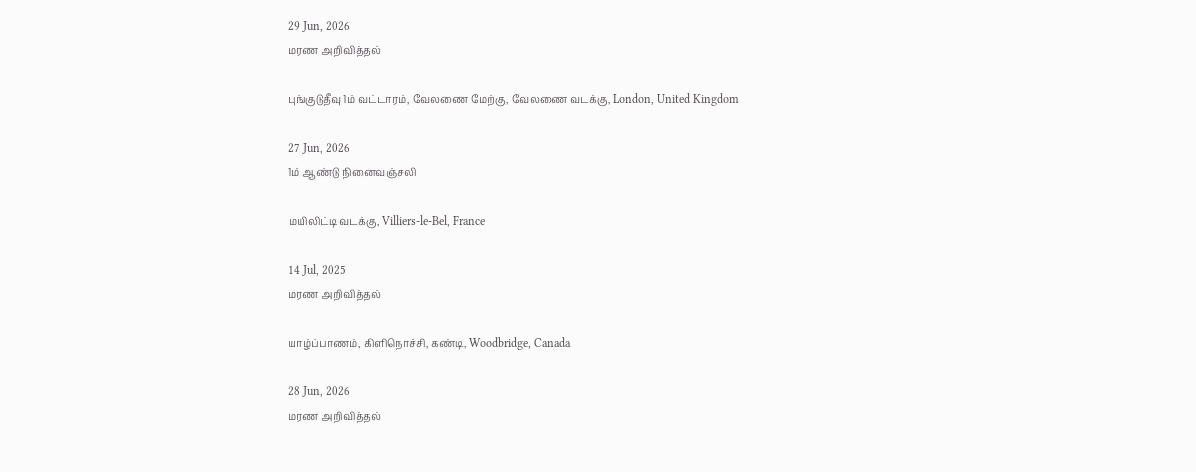29 Jun, 2026
மரண அறிவித்தல்

புங்குடுதீவு 1ம் வட்டாரம், வேலணை மேற்கு, வேலணை வடக்கு, London, United Kingdom

27 Jun, 2026
1ம் ஆண்டு நினைவஞ்சலி

மயிலிட்டி வடக்கு, Villiers-le-Bel, France

14 Jul, 2025
மரண அறிவித்தல்

யாழ்ப்பாணம், கிளிநொச்சி, கண்டி, Woodbridge, Canada

28 Jun, 2026
மரண அறிவித்தல்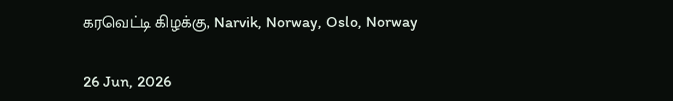கரவெட்டி கிழக்கு, Narvik, Norway, Oslo, Norway

26 Jun, 2026